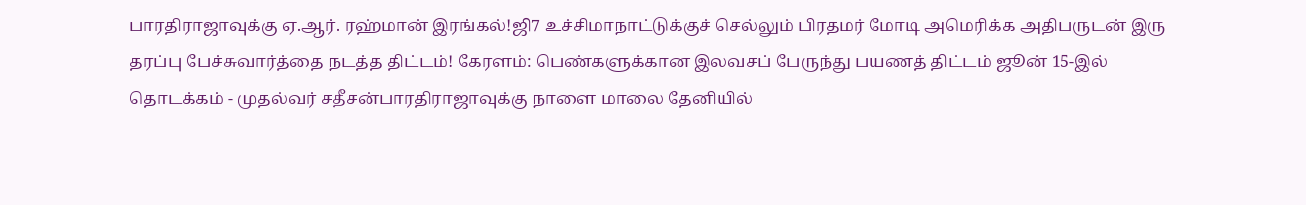பாரதிராஜாவுக்கு ஏ.ஆர். ரஹ்மான் இரங்கல்!ஜி7 உச்சிமாநாட்டுக்குச் செல்லும் பிரதமர் மோடி அமெரிக்க அதிபருடன் இரு தரப்பு பேச்சுவார்த்தை நடத்த திட்டம்! கேரளம்: பெண்களுக்கான இலவசப் பேருந்து பயணத் திட்டம் ஜூன் 15-இல் தொடக்கம் - முதல்வர் சதீசன்பாரதிராஜாவுக்கு நாளை மாலை தேனியில்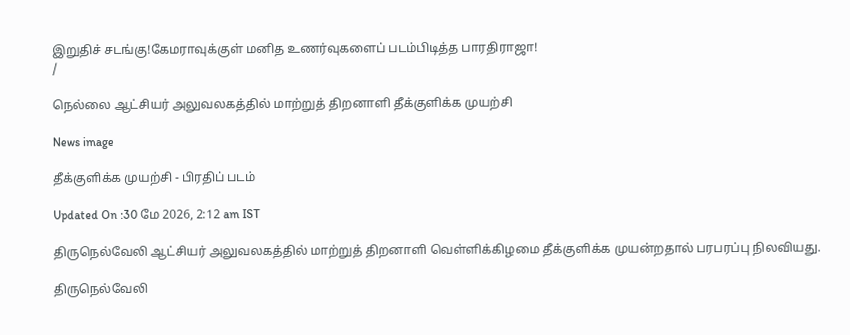இறுதிச் சடங்கு!கேமராவுக்குள் மனித உணர்வுகளைப் படம்பிடித்த பாரதிராஜா!
/

நெல்லை ஆட்சியர் அலுவலகத்தில் மாற்றுத் திறனாளி தீக்குளிக்க முயற்சி

News image

தீக்குளிக்க முயற்சி - பிரதிப் படம்

Updated On :30 மே 2026, 2:12 am IST

திருநெல்வேலி ஆட்சியர் அலுவலகத்தில் மாற்றுத் திறனாளி வெள்ளிக்கிழமை தீக்குளிக்க முயன்றதால் பரபரப்பு நிலவியது.

திருநெல்வேலி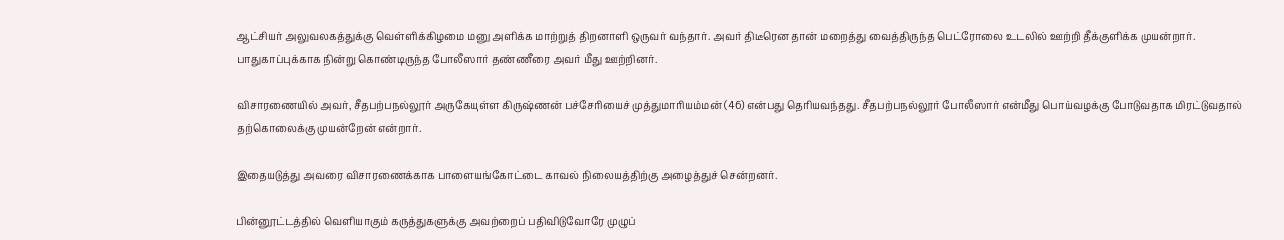ஆட்சியர் அலுவலகத்துக்கு வெள்ளிக்கிழமை மனு அளிக்க மாற்றுத் திறனாளி ஒருவர் வந்தார். அவர் திடீரென தான் மறைத்து வைத்திருந்த பெட்ரோலை உடலில் ஊற்றி தீக்குளிக்க முயன்றார். பாதுகாப்புக்காக நின்று கொண்டிருந்த போலீஸார் தண்ணீரை அவர் மீது ஊற்றினர்.

விசாரணையில் அவர், சீதபற்பநல்லூர் அருகேயுள்ள கிருஷ்ணன் பச்சேரியைச் முத்துமாரியம்மன் (46) என்பது தெரியவந்தது. சீதபற்பநல்லூர் போலீஸார் என்மீது பொய்வழக்கு போடுவதாக மிரட்டுவதால் தற்கொலைக்கு முயன்றேன் என்றார்.

இதையடுத்து அவரை விசாரணைக்காக பாளையங்கோட்டை காவல் நிலையத்திற்கு அழைத்துச் சென்றனர்.

பின்னூட்டத்தில் வெளியாகும் கருத்துகளுக்கு அவற்றைப் பதிவிடுவோரே முழுப்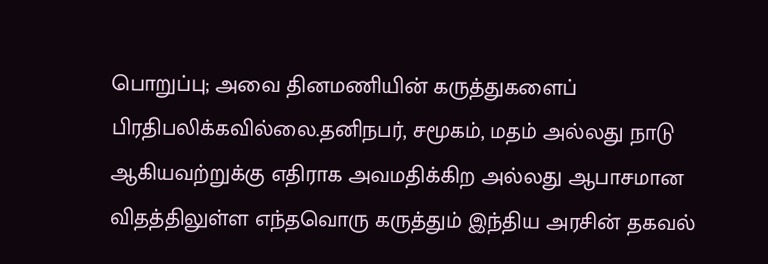பொறுப்பு; அவை தினமணியின் கருத்துகளைப் பிரதிபலிக்கவில்லை.தனிநபர், சமூகம், மதம் அல்லது நாடு ஆகியவற்றுக்கு எதிராக அவமதிக்கிற அல்லது ஆபாசமான விதத்திலுள்ள எந்தவொரு கருத்தும் இந்திய அரசின் தகவல்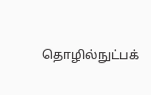தொழில்நுட்பக்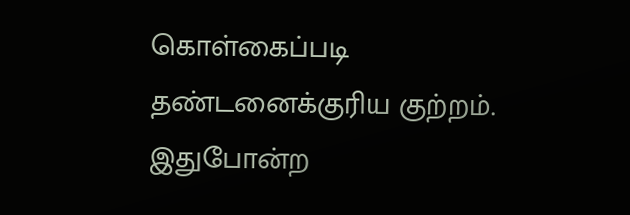கொள்கைப்படி தண்டனைக்குரிய குற்றம். இதுபோன்ற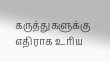கருத்துகளுக்கு எதிராக உரிய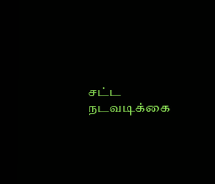சட்ட நடவடிக்கை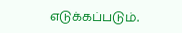எடுக்கப்படும்.